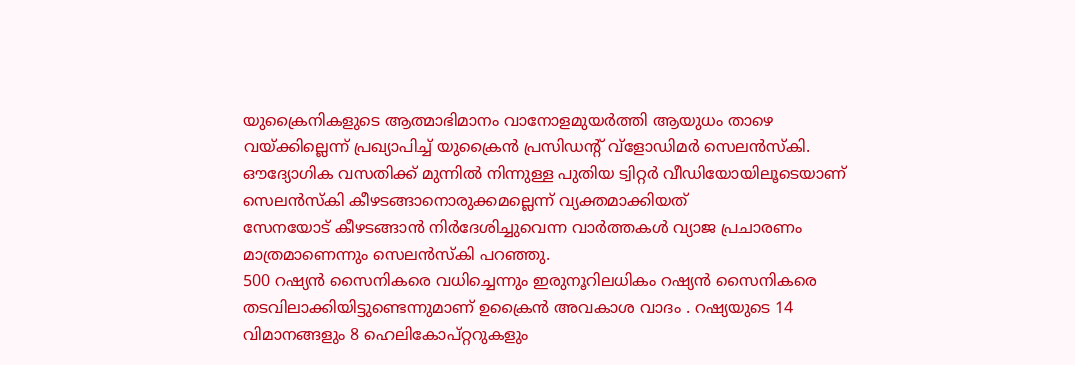യുക്രൈനികളുടെ ആത്മാഭിമാനം വാനോളമുയര്‍ത്തി ആയുധം താഴെ വയ്ക്കില്ലെന്ന് പ്രഖ്യാപിച്ച് യുക്രൈന്‍ പ്രസിഡന്റ് വ്‌ളോഡിമര്‍ സെലന്‍സ്‌കി. ഔദ്യോഗിക വസതിക്ക് മുന്നില്‍ നിന്നുള്ള പുതിയ ട്വിറ്റര്‍ വീഡിയോയിലൂടെയാണ് സെലന്‍സ്‌കി കീഴടങ്ങാനൊരുക്കമല്ലെന്ന് വ്യക്തമാക്കിയത്
സേനയോട് കീഴടങ്ങാന്‍ നിര്‍ദേശിച്ചുവെന്ന വാര്‍ത്തകള്‍ വ്യാജ പ്രചാരണം മാത്രമാണെന്നും സെലന്‍സ്‌കി പറഞ്ഞു.
500 റഷ്യന്‍ സൈനികരെ വധിച്ചെന്നും ഇരുനൂറിലധികം റഷ്യന്‍ സൈനികരെ തടവിലാക്കിയിട്ടുണ്ടെന്നുമാണ് ഉക്രൈന്‍ അവകാശ വാദം . റഷ്യയുടെ 14 വിമാനങ്ങളും 8 ഹെലികോപ്റ്ററുകളും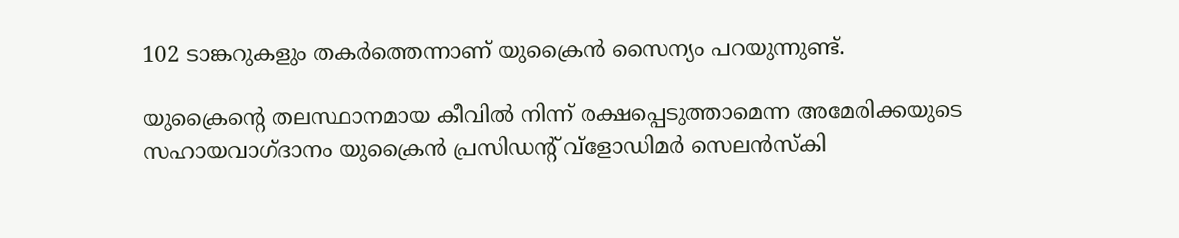102 ടാങ്കറുകളും തകര്‍ത്തെന്നാണ് യുക്രൈന്‍ സൈന്യം പറയുന്നുണ്ട്.

യുക്രൈന്റെ തലസ്ഥാനമായ കീവില്‍ നിന്ന് രക്ഷപ്പെടുത്താമെന്ന അമേരിക്കയുടെ സഹായവാഗ്ദാനം യുക്രൈന്‍ പ്രസിഡന്റ് വ്‌ളോഡിമര്‍ സെലന്‍സ്‌കി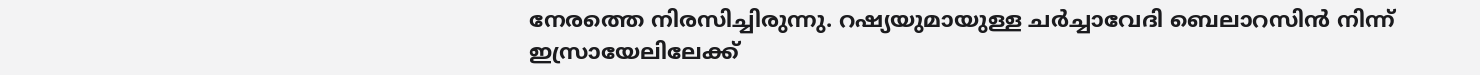നേരത്തെ നിരസിച്ചിരുന്നു. റഷ്യയുമായുള്ള ചര്‍ച്ചാവേദി ബെലാറസിന്‍ നിന്ന് ഇസ്രായേലിലേക്ക്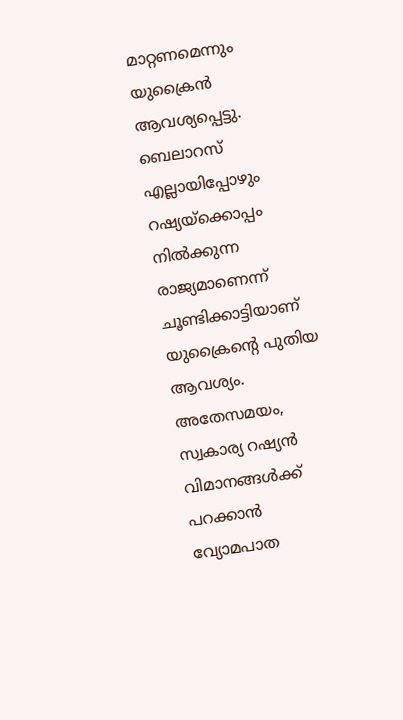മാറ്റണമെന്നും യുക്രൈന്‍ ആവശ്യപ്പെട്ടു. ബെലാറസ് എല്ലായിപ്പോഴും റഷ്യയ്‌ക്കൊപ്പം നില്‍ക്കുന്ന രാജ്യമാണെന്ന് ചൂണ്ടിക്കാട്ടിയാണ് യുക്രൈന്റെ പുതിയ ആവശ്യം. അതേസമയം, സ്വകാര്യ റഷ്യന്‍ വിമാനങ്ങള്‍ക്ക് പറക്കാന്‍ വ്യോമപാത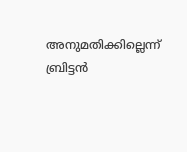അനുമതിക്കില്ലെന്ന് ബ്രിട്ടന്‍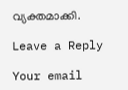വ്യക്തമാക്കി.

Leave a Reply

Your email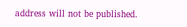address will not be published.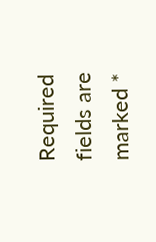Required fields are marked *